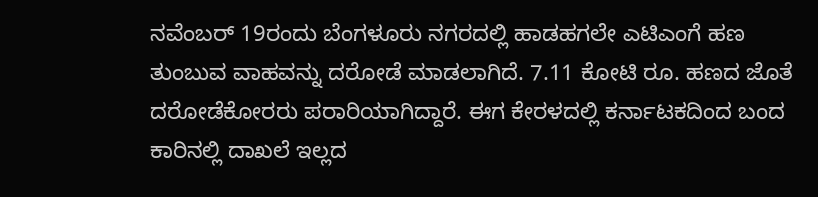ನವೆಂಬರ್ 19ರಂದು ಬೆಂಗಳೂರು ನಗರದಲ್ಲಿ ಹಾಡಹಗಲೇ ಎಟಿಎಂಗೆ ಹಣ ತುಂಬುವ ವಾಹವನ್ನು ದರೋಡೆ ಮಾಡಲಾಗಿದೆ. 7.11 ಕೋಟಿ ರೂ. ಹಣದ ಜೊತೆ ದರೋಡೆಕೋರರು ಪರಾರಿಯಾಗಿದ್ದಾರೆ. ಈಗ ಕೇರಳದಲ್ಲಿ ಕರ್ನಾಟಕದಿಂದ ಬಂದ ಕಾರಿನಲ್ಲಿ ದಾಖಲೆ ಇಲ್ಲದ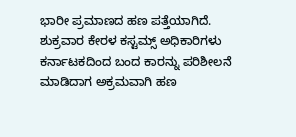ಭಾರೀ ಪ್ರಮಾಣದ ಹಣ ಪತ್ತೆಯಾಗಿದೆ.
ಶುಕ್ರವಾರ ಕೇರಳ ಕಸ್ಟಮ್ಸ್ ಅಧಿಕಾರಿಗಳು ಕರ್ನಾಟಕದಿಂದ ಬಂದ ಕಾರನ್ನು ಪರಿಶೀಲನೆ ಮಾಡಿದಾಗ ಅಕ್ರಮವಾಗಿ ಹಣ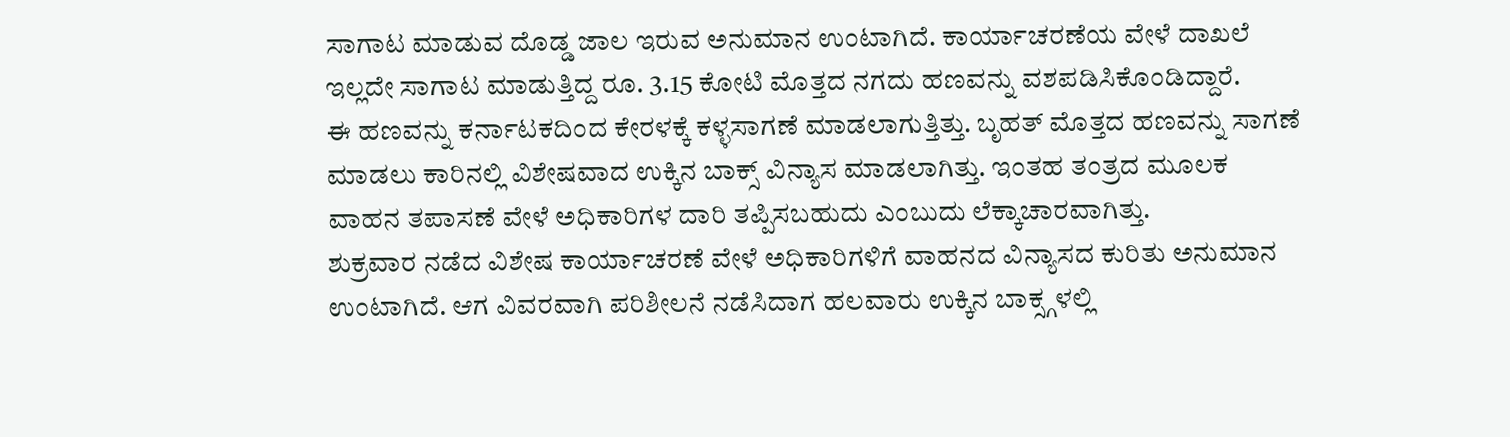ಸಾಗಾಟ ಮಾಡುವ ದೊಡ್ಡ ಜಾಲ ಇರುವ ಅನುಮಾನ ಉಂಟಾಗಿದೆ. ಕಾರ್ಯಾಚರಣೆಯ ವೇಳೆ ದಾಖಲೆ ಇಲ್ಲದೇ ಸಾಗಾಟ ಮಾಡುತ್ತಿದ್ದ ರೂ. 3.15 ಕೋಟಿ ಮೊತ್ತದ ನಗದು ಹಣವನ್ನು ವಶಪಡಿಸಿಕೊಂಡಿದ್ದಾರೆ.
ಈ ಹಣವನ್ನು ಕರ್ನಾಟಕದಿಂದ ಕೇರಳಕ್ಕೆ ಕಳ್ಳಸಾಗಣೆ ಮಾಡಲಾಗುತ್ತಿತ್ತು. ಬೃಹತ್ ಮೊತ್ತದ ಹಣವನ್ನು ಸಾಗಣೆ ಮಾಡಲು ಕಾರಿನಲ್ಲಿ ವಿಶೇಷವಾದ ಉಕ್ಕಿನ ಬಾಕ್ಸ್ ವಿನ್ಯಾಸ ಮಾಡಲಾಗಿತ್ತು. ಇಂತಹ ತಂತ್ರದ ಮೂಲಕ ವಾಹನ ತಪಾಸಣೆ ವೇಳೆ ಅಧಿಕಾರಿಗಳ ದಾರಿ ತಪ್ಪಿಸಬಹುದು ಎಂಬುದು ಲೆಕ್ಕಾಚಾರವಾಗಿತ್ತು.
ಶುಕ್ರವಾರ ನಡೆದ ವಿಶೇಷ ಕಾರ್ಯಾಚರಣೆ ವೇಳೆ ಅಧಿಕಾರಿಗಳಿಗೆ ವಾಹನದ ವಿನ್ಯಾಸದ ಕುರಿತು ಅನುಮಾನ ಉಂಟಾಗಿದೆ. ಆಗ ವಿವರವಾಗಿ ಪರಿಶೀಲನೆ ನಡೆಸಿದಾಗ ಹಲವಾರು ಉಕ್ಕಿನ ಬಾಕ್ಸ್ಗಳಲ್ಲಿ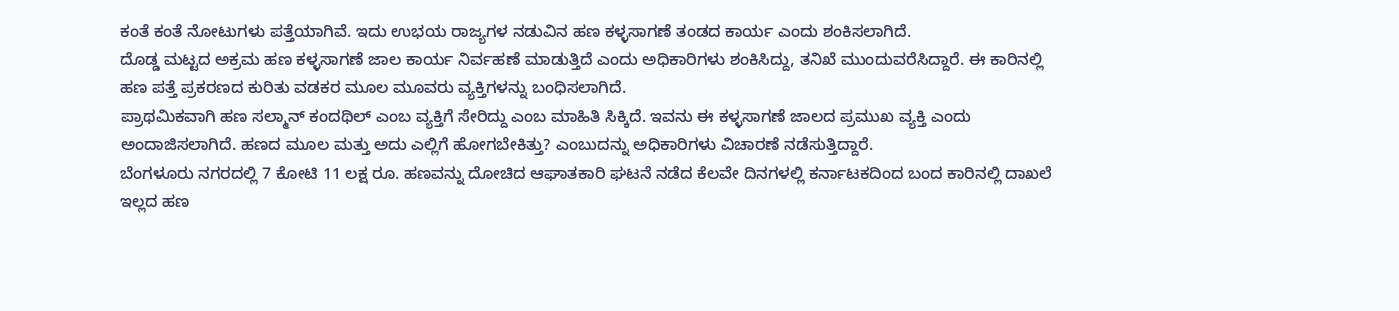ಕಂತೆ ಕಂತೆ ನೋಟುಗಳು ಪತ್ತೆಯಾಗಿವೆ. ಇದು ಉಭಯ ರಾಜ್ಯಗಳ ನಡುವಿನ ಹಣ ಕಳ್ಳಸಾಗಣೆ ತಂಡದ ಕಾರ್ಯ ಎಂದು ಶಂಕಿಸಲಾಗಿದೆ.
ದೊಡ್ಡ ಮಟ್ಟದ ಅಕ್ರಮ ಹಣ ಕಳ್ಳಸಾಗಣೆ ಜಾಲ ಕಾರ್ಯ ನಿರ್ವಹಣೆ ಮಾಡುತ್ತಿದೆ ಎಂದು ಅಧಿಕಾರಿಗಳು ಶಂಕಿಸಿದ್ದು, ತನಿಖೆ ಮುಂದುವರೆಸಿದ್ದಾರೆ. ಈ ಕಾರಿನಲ್ಲಿ ಹಣ ಪತ್ತೆ ಪ್ರಕರಣದ ಕುರಿತು ವಡಕರ ಮೂಲ ಮೂವರು ವ್ಯಕ್ತಿಗಳನ್ನು ಬಂಧಿಸಲಾಗಿದೆ.
ಪ್ರಾಥಮಿಕವಾಗಿ ಹಣ ಸಲ್ಮಾನ್ ಕಂದಥಿಲ್ ಎಂಬ ವ್ಯಕ್ತಿಗೆ ಸೇರಿದ್ದು ಎಂಬ ಮಾಹಿತಿ ಸಿಕ್ಕಿದೆ. ಇವನು ಈ ಕಳ್ಳಸಾಗಣೆ ಜಾಲದ ಪ್ರಮುಖ ವ್ಯಕ್ತಿ ಎಂದು ಅಂದಾಜಿಸಲಾಗಿದೆ. ಹಣದ ಮೂಲ ಮತ್ತು ಅದು ಎಲ್ಲಿಗೆ ಹೋಗಬೇಕಿತ್ತು? ಎಂಬುದನ್ನು ಅಧಿಕಾರಿಗಳು ವಿಚಾರಣೆ ನಡೆಸುತ್ತಿದ್ದಾರೆ.
ಬೆಂಗಳೂರು ನಗರದಲ್ಲಿ 7 ಕೋಟಿ 11 ಲಕ್ಷ ರೂ. ಹಣವನ್ನು ದೋಚಿದ ಆಘಾತಕಾರಿ ಘಟನೆ ನಡೆದ ಕೆಲವೇ ದಿನಗಳಲ್ಲಿ ಕರ್ನಾಟಕದಿಂದ ಬಂದ ಕಾರಿನಲ್ಲಿ ದಾಖಲೆ ಇಲ್ಲದ ಹಣ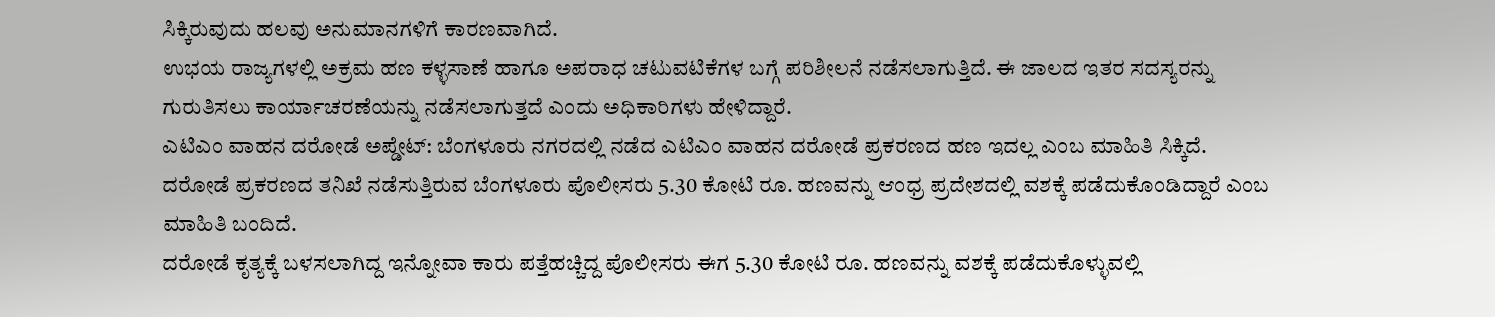ಸಿಕ್ಕಿರುವುದು ಹಲವು ಅನುಮಾನಗಳಿಗೆ ಕಾರಣವಾಗಿದೆ.
ಉಭಯ ರಾಜ್ಯಗಳಲ್ಲಿ ಅಕ್ರಮ ಹಣ ಕಳ್ಳಸಾಣೆ ಹಾಗೂ ಅಪರಾಧ ಚಟುವಟಿಕೆಗಳ ಬಗ್ಗೆ ಪರಿಶೀಲನೆ ನಡೆಸಲಾಗುತ್ತಿದೆ. ಈ ಜಾಲದ ಇತರ ಸದಸ್ಯರನ್ನು ಗುರುತಿಸಲು ಕಾರ್ಯಾಚರಣೆಯನ್ನು ನಡೆಸಲಾಗುತ್ತದೆ ಎಂದು ಅಧಿಕಾರಿಗಳು ಹೇಳಿದ್ದಾರೆ.
ಎಟಿಎಂ ವಾಹನ ದರೋಡೆ ಅಪ್ಡೇಟ್: ಬೆಂಗಳೂರು ನಗರದಲ್ಲಿ ನಡೆದ ಎಟಿಎಂ ವಾಹನ ದರೋಡೆ ಪ್ರಕರಣದ ಹಣ ಇದಲ್ಲ ಎಂಬ ಮಾಹಿತಿ ಸಿಕ್ಕಿದೆ. ದರೋಡೆ ಪ್ರಕರಣದ ತನಿಖೆ ನಡೆಸುತ್ತಿರುವ ಬೆಂಗಳೂರು ಪೊಲೀಸರು 5.30 ಕೋಟಿ ರೂ. ಹಣವನ್ನು ಆಂಧ್ರ ಪ್ರದೇಶದಲ್ಲಿ ವಶಕ್ಕೆ ಪಡೆದುಕೊಂಡಿದ್ದಾರೆ ಎಂಬ ಮಾಹಿತಿ ಬಂದಿದೆ.
ದರೋಡೆ ಕೃತ್ಯಕ್ಕೆ ಬಳಸಲಾಗಿದ್ದ ಇನ್ನೋವಾ ಕಾರು ಪತ್ತೆಹಚ್ಚಿದ್ದ ಪೊಲೀಸರು ಈಗ 5.30 ಕೋಟಿ ರೂ. ಹಣವನ್ನು ವಶಕ್ಕೆ ಪಡೆದುಕೊಳ್ಳುವಲ್ಲಿ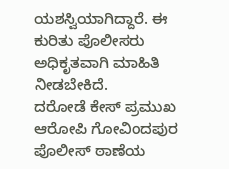ಯಶಸ್ವಿಯಾಗಿದ್ದಾರೆ. ಈ ಕುರಿತು ಪೊಲೀಸರು ಅಧಿಕೃತವಾಗಿ ಮಾಹಿತಿ ನೀಡಬೇಕಿದೆ.
ದರೋಡೆ ಕೇಸ್ ಪ್ರಮುಖ ಆರೋಪಿ ಗೋವಿಂದಪುರ ಪೊಲೀಸ್ ಠಾಣೆಯ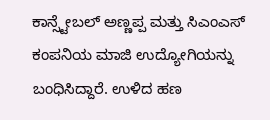ಕಾನ್ಸ್ಟೇಬಲ್ ಅಣ್ಣಪ್ಪ ಮತ್ತು ಸಿಎಂಎಸ್ ಕಂಪನಿಯ ಮಾಜಿ ಉದ್ಯೋಗಿಯನ್ನು ಬಂಧಿಸಿದ್ದಾರೆ. ಉಳಿದ ಹಣ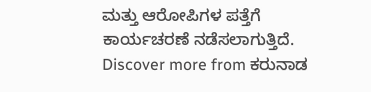ಮತ್ತು ಆರೋಪಿಗಳ ಪತ್ತೆಗೆ ಕಾರ್ಯಚರಣೆ ನಡೆಸಲಾಗುತ್ತಿದೆ.
Discover more from ಕರುನಾಡ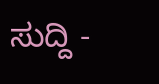ಸುದ್ದಿ -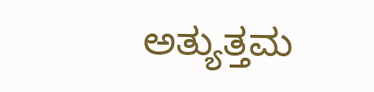ಅತ್ಯುತ್ತಮ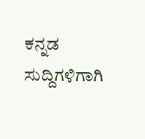ಕನ್ನಡ ಸುದ್ದಿಗಳಿಗಾಗಿ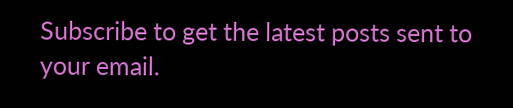Subscribe to get the latest posts sent to your email.